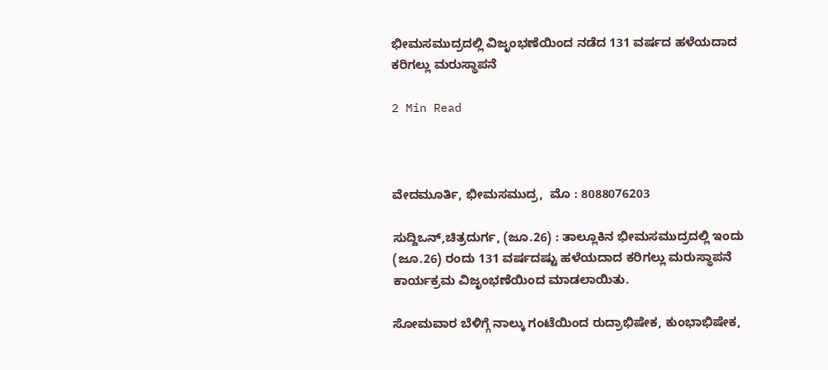ಭೀಮಸಮುದ್ರದಲ್ಲಿ ವಿಜೃಂಭಣೆಯಿಂದ ನಡೆದ 131 ವರ್ಷದ ಹಳೆಯದಾದ ಕರಿಗಲ್ಲು ಮರುಸ್ಥಾಪನೆ

2 Min Read



ವೇದಮೂರ್ತಿ, ಭೀಮಸಮುದ್ರ,  ಮೊ : 8088076203

ಸುದ್ದಿಒನ್,ಚಿತ್ರದುರ್ಗ, (ಜೂ.26) : ತಾಲ್ಲೂಕಿನ ಭೀಮಸಮುದ್ರದಲ್ಲಿ ಇಂದು (ಜೂ.26) ರಂದು 131 ವರ್ಷದಷ್ಟು ಹಳೆಯದಾದ ಕರಿಗಲ್ಲು ಮರುಸ್ಥಾಪನೆ ಕಾರ್ಯಕ್ರಮ ವಿಜೃಂಭಣೆಯಿಂದ ಮಾಡಲಾಯಿತು.

ಸೋಮವಾರ ಬೆಳಿಗ್ಗೆ ನಾಲ್ಕು ಗಂಟೆಯಿಂದ ರುದ್ರಾಭಿಷೇಕ, ಕುಂಭಾಭಿಷೇಕ,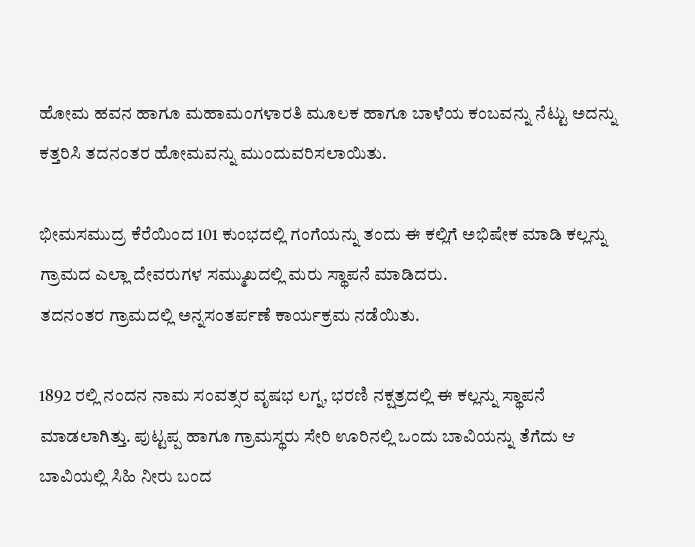ಹೋಮ ಹವನ ಹಾಗೂ ಮಹಾಮಂಗಳಾರತಿ ಮೂಲಕ ಹಾಗೂ ಬಾಳೆಯ ಕಂಬವನ್ನು ನೆಟ್ಟು ಅದನ್ನು ಕತ್ತರಿಸಿ ತದನಂತರ ಹೋಮವನ್ನು ಮುಂದುವರಿಸಲಾಯಿತು.

ಭೀಮಸಮುದ್ರ ಕೆರೆಯಿಂದ 101 ಕುಂಭದಲ್ಲಿ ಗಂಗೆಯನ್ನು ತಂದು ಈ ಕಲ್ಲಿಗೆ ಅಭಿಷೇಕ ಮಾಡಿ ಕಲ್ಲನ್ನು ಗ್ರಾಮದ ಎಲ್ಲಾ ದೇವರುಗಳ ಸಮ್ಮುಖದಲ್ಲಿ ಮರು ಸ್ಥಾಪನೆ ಮಾಡಿದರು.
ತದನಂತರ ಗ್ರಾಮದಲ್ಲಿ ಅನ್ನಸಂತರ್ಪಣೆ ಕಾರ್ಯಕ್ರಮ ನಡೆಯಿತು.

1892 ರಲ್ಲಿ ನಂದನ ನಾಮ ಸಂವತ್ಸರ ವೃಷಭ ಲಗ್ನ, ಭರಣಿ ನಕ್ಷತ್ರದಲ್ಲಿ ಈ ಕಲ್ಲನ್ನು ಸ್ಥಾಪನೆ ಮಾಡಲಾಗಿತ್ತು. ಪುಟ್ಟಪ್ಪ ಹಾಗೂ ಗ್ರಾಮಸ್ಥರು ಸೇರಿ ಊರಿನಲ್ಲಿ ಒಂದು ಬಾವಿಯನ್ನು ತೆಗೆದು ಆ ಬಾವಿಯಲ್ಲಿ ಸಿಹಿ ನೀರು ಬಂದ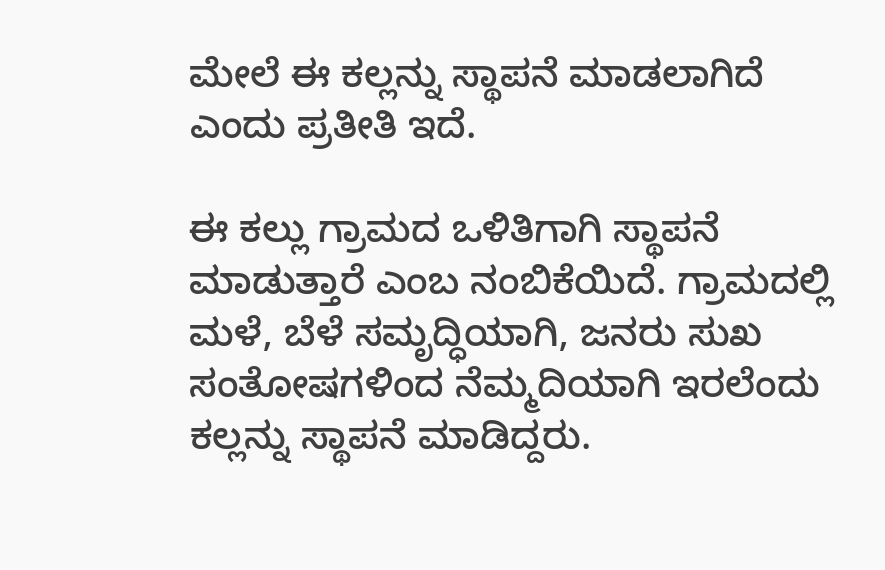ಮೇಲೆ ಈ ಕಲ್ಲನ್ನು ಸ್ಥಾಪನೆ ಮಾಡಲಾಗಿದೆ ಎಂದು ಪ್ರತೀತಿ ಇದೆ.

ಈ ಕಲ್ಲು ಗ್ರಾಮದ ಒಳಿತಿಗಾಗಿ ಸ್ಥಾಪನೆ ಮಾಡುತ್ತಾರೆ ಎಂಬ ನಂಬಿಕೆಯಿದೆ. ಗ್ರಾಮದಲ್ಲಿ ಮಳೆ, ಬೆಳೆ ಸಮೃದ್ಧಿಯಾಗಿ, ಜನರು ಸುಖ ಸಂತೋಷಗಳಿಂದ ನೆಮ್ಮದಿಯಾಗಿ ಇರಲೆಂದು ಕಲ್ಲನ್ನು ಸ್ಥಾಪನೆ ಮಾಡಿದ್ದರು.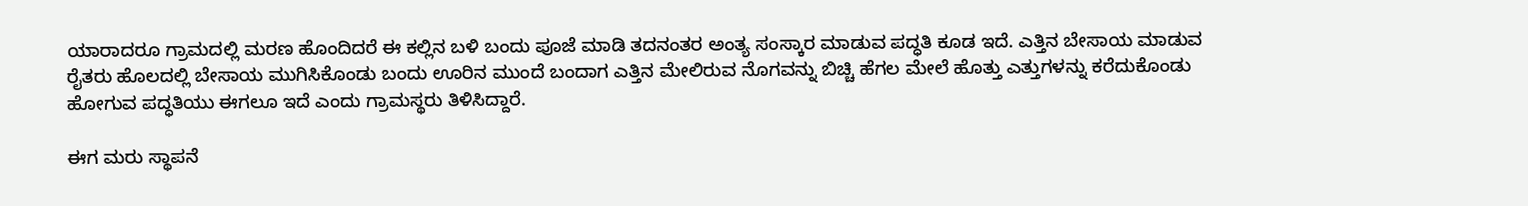ಯಾರಾದರೂ ಗ್ರಾಮದಲ್ಲಿ ಮರಣ ಹೊಂದಿದರೆ ಈ ಕಲ್ಲಿನ ಬಳಿ ಬಂದು ಪೂಜೆ ಮಾಡಿ ತದನಂತರ ಅಂತ್ಯ ಸಂಸ್ಕಾರ ಮಾಡುವ ಪದ್ಧತಿ ಕೂಡ ಇದೆ. ಎತ್ತಿನ ಬೇಸಾಯ ಮಾಡುವ ರೈತರು ಹೊಲದಲ್ಲಿ ಬೇಸಾಯ ಮುಗಿಸಿಕೊಂಡು ಬಂದು ಊರಿನ ಮುಂದೆ ಬಂದಾಗ ಎತ್ತಿನ ಮೇಲಿರುವ ನೊಗವನ್ನು ಬಿಚ್ಚಿ ಹೆಗಲ ಮೇಲೆ ಹೊತ್ತು ಎತ್ತುಗಳನ್ನು ಕರೆದುಕೊಂಡು ಹೋಗುವ ಪದ್ಧತಿಯು ಈಗಲೂ ಇದೆ ಎಂದು ಗ್ರಾಮಸ್ಥರು ತಿಳಿಸಿದ್ದಾರೆ.

ಈಗ ಮರು ಸ್ಥಾಪನೆ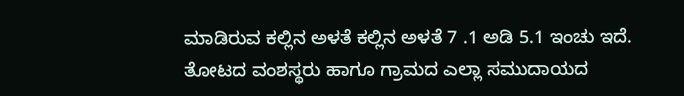ಮಾಡಿರುವ ಕಲ್ಲಿನ ಅಳತೆ ಕಲ್ಲಿನ ಅಳತೆ 7 .1 ಅಡಿ 5.1 ಇಂಚು ಇದೆ. ತೋಟದ ವಂಶಸ್ಥರು ಹಾಗೂ ಗ್ರಾಮದ ಎಲ್ಲಾ ಸಮುದಾಯದ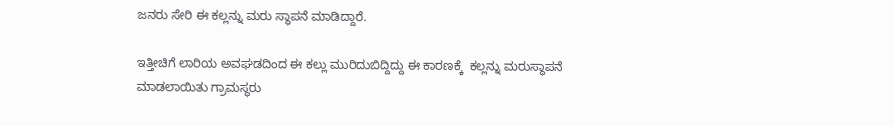ಜನರು ಸೇರಿ ಈ ಕಲ್ಲನ್ನು ಮರು ಸ್ಥಾಪನೆ ಮಾಡಿದ್ದಾರೆ.

ಇತ್ತೀಚಿಗೆ ಲಾರಿಯ ಅವಘಡದಿಂದ ಈ ಕಲ್ಲು ಮುರಿದುಬಿದ್ದಿದ್ದು ಈ ಕಾರಣಕ್ಕೆ  ಕಲ್ಲನ್ನು ಮರುಸ್ಥಾಪನೆ ಮಾಡಲಾಯಿತು ಗ್ರಾಮಸ್ಥರು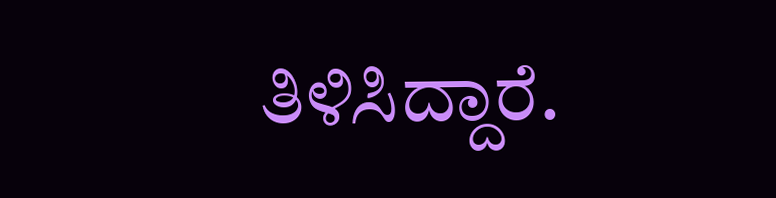ತಿಳಿಸಿದ್ದಾರೆ.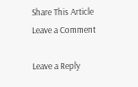Share This Article
Leave a Comment

Leave a Reply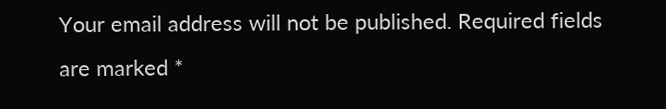Your email address will not be published. Required fields are marked *